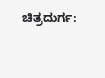ಚಿತ್ರದುರ್ಗ: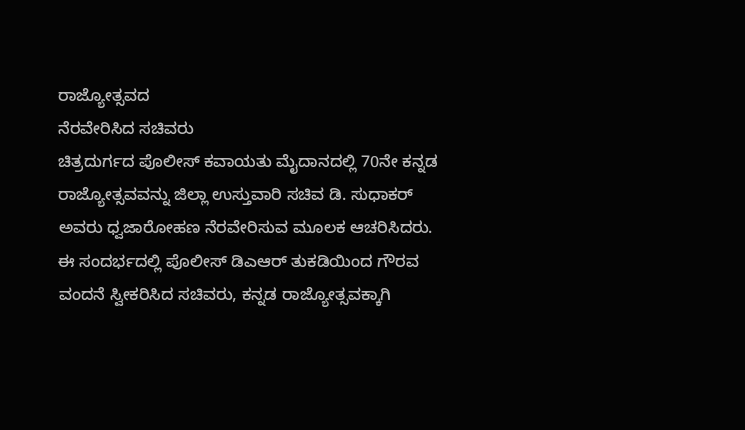ರಾಜ್ಯೋತ್ಸವದ
ನೆರವೇರಿಸಿದ ಸಚಿವರು
ಚಿತ್ರದುರ್ಗದ ಪೊಲೀಸ್ ಕವಾಯತು ಮೈದಾನದಲ್ಲಿ 70ನೇ ಕನ್ನಡ
ರಾಜ್ಯೋತ್ಸವವನ್ನು ಜಿಲ್ಲಾ ಉಸ್ತುವಾರಿ ಸಚಿವ ಡಿ. ಸುಧಾಕರ್
ಅವರು ಧ್ವಜಾರೋಹಣ ನೆರವೇರಿಸುವ ಮೂಲಕ ಆಚರಿಸಿದರು.
ಈ ಸಂದರ್ಭದಲ್ಲಿ ಪೊಲೀಸ್ ಡಿಎಆರ್ ತುಕಡಿಯಿಂದ ಗೌರವ
ವಂದನೆ ಸ್ವೀಕರಿಸಿದ ಸಚಿವರು, ಕನ್ನಡ ರಾಜ್ಯೋತ್ಸವಕ್ಕಾಗಿ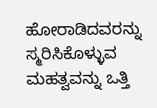ಹೋರಾಡಿದವರನ್ನು ಸ್ಮರಿಸಿಕೊಳ್ಳುವ ಮಹತ್ವವನ್ನು ಒತ್ತಿ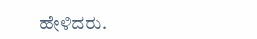ಹೇಳಿದರು.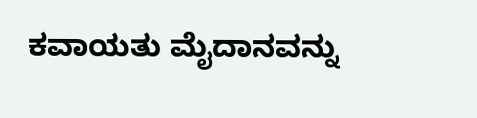ಕವಾಯತು ಮೈದಾನವನ್ನು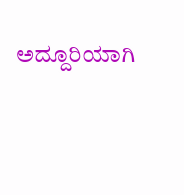ಅದ್ದೂರಿಯಾಗಿ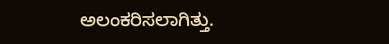ಅಲಂಕರಿಸಲಾಗಿತ್ತು.